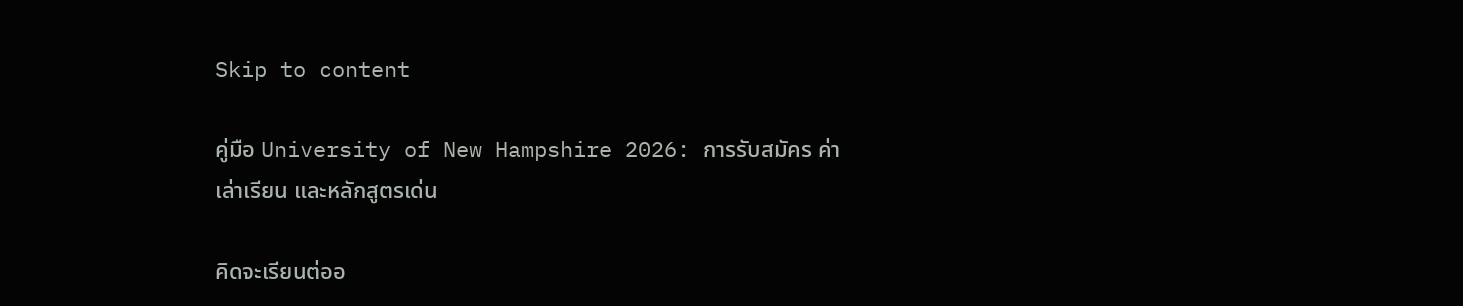Skip to content

คู่มือ University of New Hampshire 2026: การรับสมัคร ค่าเล่าเรียน และหลักสูตรเด่น

คิดจะเรียนต่ออ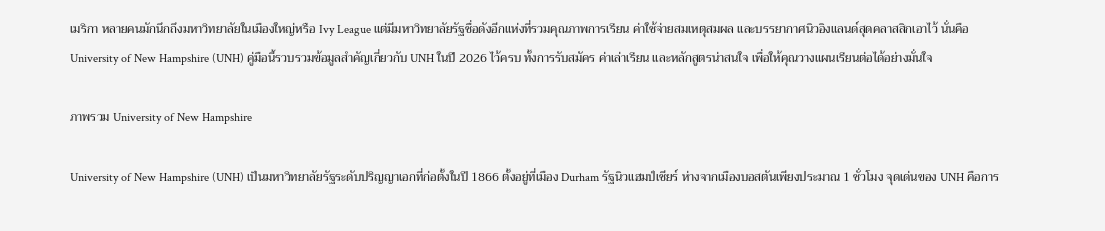เมริกา หลายคนมักนึกถึงมหาวิทยาลัยในเมืองใหญ่หรือ Ivy League แต่มีมหาวิทยาลัยรัฐชื่อดังอีกแห่งที่รวมคุณภาพการเรียน ค่าใช้จ่ายสมเหตุสมผล และบรรยากาศนิวอิงแลนด์สุดคลาสสิกเอาไว้ นั่นคือ University of New Hampshire (UNH) คู่มือนี้รวบรวมข้อมูลสำคัญเกี่ยวกับ UNH ในปี 2026 ไว้ครบ ทั้งการรับสมัคร ค่าเล่าเรียน และหลักสูตรน่าสนใจ เพื่อให้คุณวางแผนเรียนต่อได้อย่างมั่นใจ

ภาพรวม University of New Hampshire

University of New Hampshire (UNH) เป็นมหาวิทยาลัยรัฐระดับปริญญาเอกที่ก่อตั้งในปี 1866 ตั้งอยู่ที่เมือง Durham รัฐนิวแฮมป์เชียร์ ห่างจากเมืองบอสตันเพียงประมาณ 1 ชั่วโมง จุดเด่นของ UNH คือการ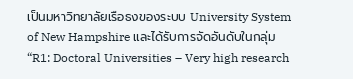เป็นมหาวิทยาลัยเรือธงของระบบ University System of New Hampshire และได้รับการจัดอันดับในกลุ่ม “R1: Doctoral Universities – Very high research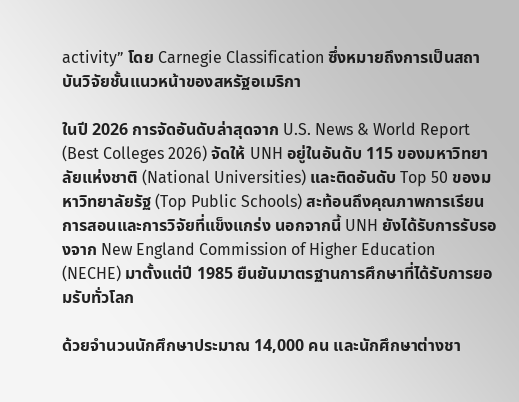activity” โดย Carnegie Classification ซึ่งหมายถึงการเป็นสถาบันวิจัยชั้นแนวหน้าของสหรัฐอเมริกา

ในปี 2026 การจัดอันดับล่าสุดจาก U.S. News & World Report (Best Colleges 2026) จัดให้ UNH อยู่ในอันดับ 115 ของมหาวิทยาลัยแห่งชาติ (National Universities) และติดอันดับ Top 50 ของมหาวิทยาลัยรัฐ (Top Public Schools) สะท้อนถึงคุณภาพการเรียนการสอนและการวิจัยที่แข็งแกร่ง นอกจากนี้ UNH ยังได้รับการรับรองจาก New England Commission of Higher Education (NECHE) มาตั้งแต่ปี 1985 ยืนยันมาตรฐานการศึกษาที่ได้รับการยอมรับทั่วโลก

ด้วยจำนวนนักศึกษาประมาณ 14,000 คน และนักศึกษาต่างชา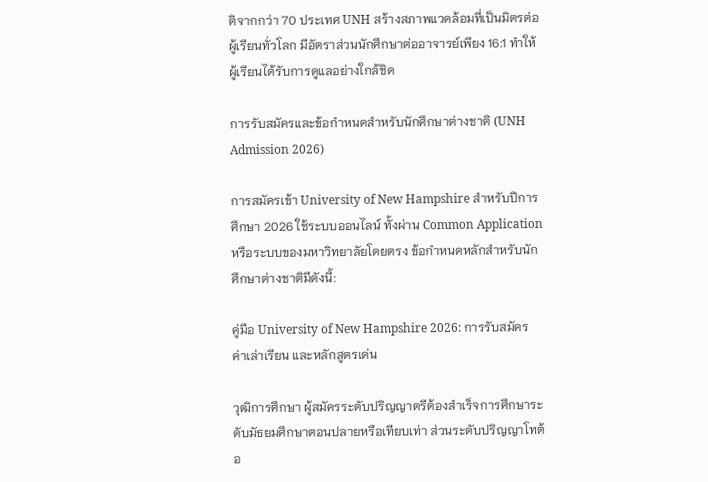ติจากกว่า 70 ประเทศ UNH สร้างสภาพแวดล้อมที่เป็นมิตรต่อผู้เรียนทั่วโลก มีอัตราส่วนนักศึกษาต่ออาจารย์เพียง 16:1 ทำให้ผู้เรียนได้รับการดูแลอย่างใกล้ชิด

การรับสมัครและข้อกำหนดสำหรับนักศึกษาต่างชาติ (UNH Admission 2026)

การสมัครเข้า University of New Hampshire สำหรับปีการศึกษา 2026 ใช้ระบบออนไลน์ ทั้งผ่าน Common Application หรือระบบของมหาวิทยาลัยโดยตรง ข้อกำหนดหลักสำหรับนักศึกษาต่างชาติมีดังนี้:

คู่มือ University of New Hampshire 2026: การรับสมัคร ค่าเล่าเรียน และหลักสูตรเด่น

วุฒิการศึกษา ผู้สมัครระดับปริญญาตรีต้องสำเร็จการศึกษาระดับมัธยมศึกษาตอนปลายหรือเทียบเท่า ส่วนระดับปริญญาโทต้อ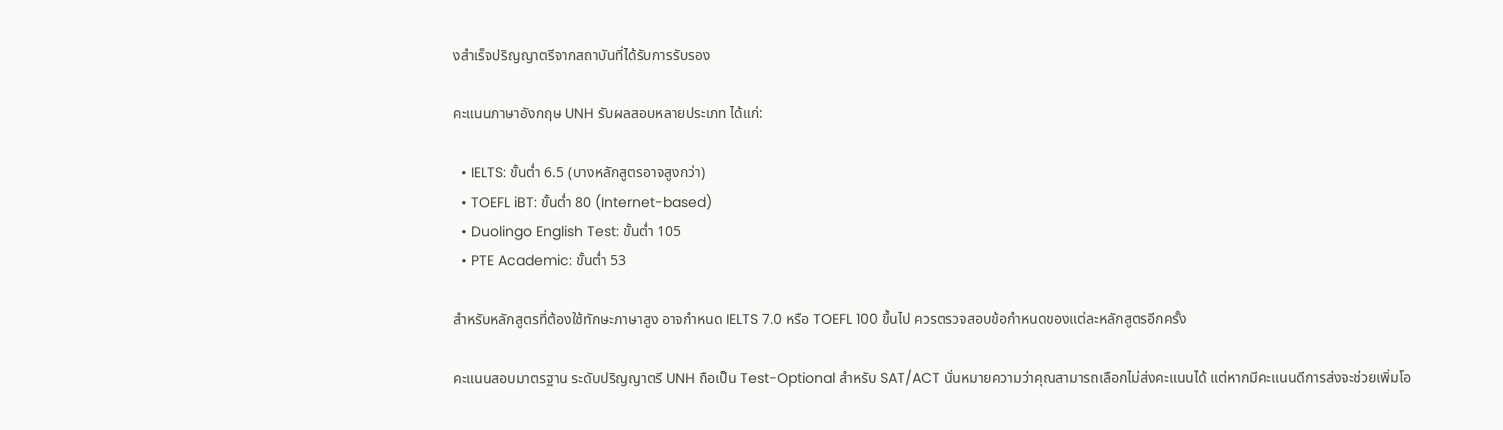งสำเร็จปริญญาตรีจากสถาบันที่ได้รับการรับรอง

คะแนนภาษาอังกฤษ UNH รับผลสอบหลายประเภท ได้แก่:

  • IELTS: ขั้นต่ำ 6.5 (บางหลักสูตรอาจสูงกว่า)
  • TOEFL iBT: ขั้นต่ำ 80 (Internet-based)
  • Duolingo English Test: ขั้นต่ำ 105
  • PTE Academic: ขั้นต่ำ 53

สำหรับหลักสูตรที่ต้องใช้ทักษะภาษาสูง อาจกำหนด IELTS 7.0 หรือ TOEFL 100 ขึ้นไป ควรตรวจสอบข้อกำหนดของแต่ละหลักสูตรอีกครั้ง

คะแนนสอบมาตรฐาน ระดับปริญญาตรี UNH ถือเป็น Test-Optional สำหรับ SAT/ACT นั่นหมายความว่าคุณสามารถเลือกไม่ส่งคะแนนได้ แต่หากมีคะแนนดีการส่งจะช่วยเพิ่มโอ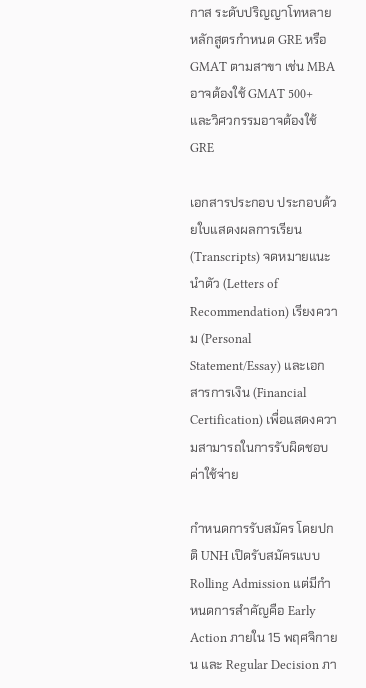กาส ระดับปริญญาโทหลายหลักสูตรกำหนด GRE หรือ GMAT ตามสาขา เช่น MBA อาจต้องใช้ GMAT 500+ และวิศวกรรมอาจต้องใช้ GRE

เอกสารประกอบ ประกอบด้วยใบแสดงผลการเรียน (Transcripts) จดหมายแนะนำตัว (Letters of Recommendation) เรียงความ (Personal Statement/Essay) และเอกสารการเงิน (Financial Certification) เพื่อแสดงความสามารถในการรับผิดชอบค่าใช้จ่าย

กำหนดการรับสมัคร โดยปกติ UNH เปิดรับสมัครแบบ Rolling Admission แต่มีกำหนดการสำคัญคือ Early Action ภายใน 15 พฤศจิกายน และ Regular Decision ภา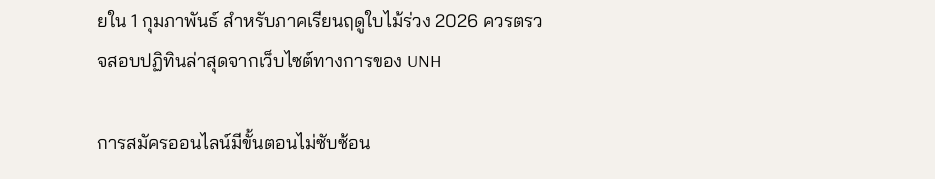ยใน 1 กุมภาพันธ์ สำหรับภาคเรียนฤดูใบไม้ร่วง 2026 ควรตรวจสอบปฏิทินล่าสุดจากเว็บไซต์ทางการของ UNH

การสมัครออนไลน์มีขั้นตอนไม่ซับซ้อน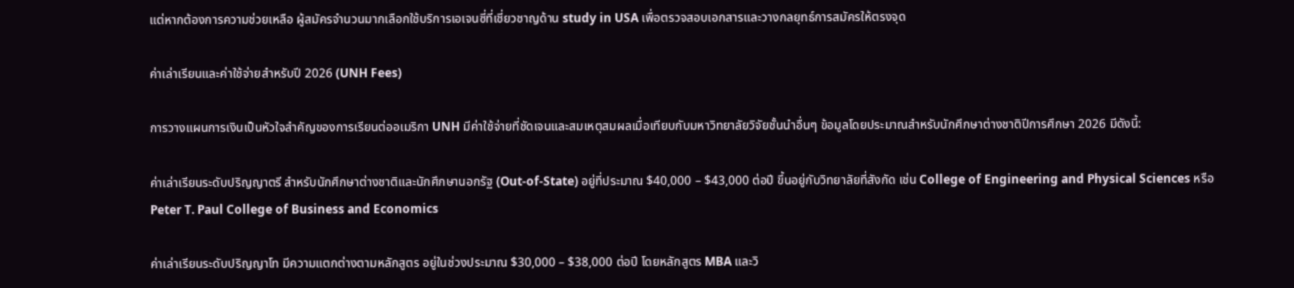แต่หากต้องการความช่วยเหลือ ผู้สมัครจำนวนมากเลือกใช้บริการเอเจนซี่ที่เชี่ยวชาญด้าน study in USA เพื่อตรวจสอบเอกสารและวางกลยุทธ์การสมัครให้ตรงจุด

ค่าเล่าเรียนและค่าใช้จ่ายสำหรับปี 2026 (UNH Fees)

การวางแผนการเงินเป็นหัวใจสำคัญของการเรียนต่ออเมริกา UNH มีค่าใช้จ่ายที่ชัดเจนและสมเหตุสมผลเมื่อเทียบกับมหาวิทยาลัยวิจัยชั้นนำอื่นๆ ข้อมูลโดยประมาณสำหรับนักศึกษาต่างชาติปีการศึกษา 2026 มีดังนี้:

ค่าเล่าเรียนระดับปริญญาตรี สำหรับนักศึกษาต่างชาติและนักศึกษานอกรัฐ (Out-of-State) อยู่ที่ประมาณ $40,000 – $43,000 ต่อปี ขึ้นอยู่กับวิทยาลัยที่สังกัด เช่น College of Engineering and Physical Sciences หรือ Peter T. Paul College of Business and Economics

ค่าเล่าเรียนระดับปริญญาโท มีความแตกต่างตามหลักสูตร อยู่ในช่วงประมาณ $30,000 – $38,000 ต่อปี โดยหลักสูตร MBA และวิ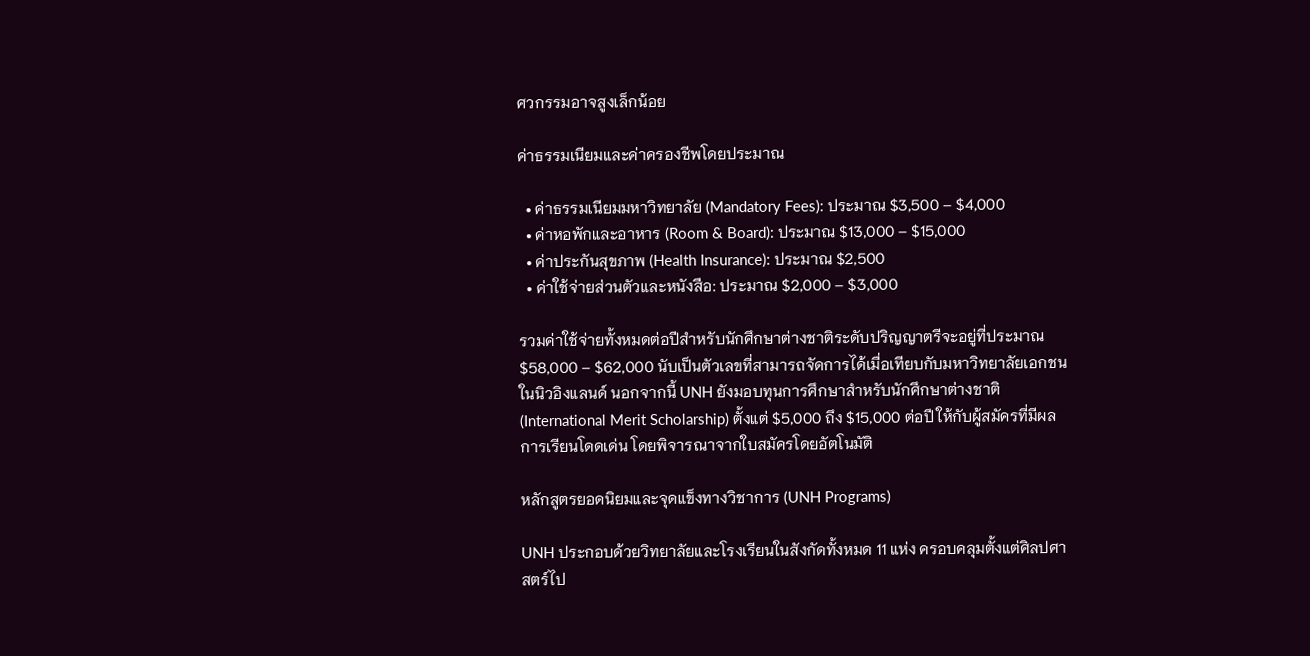ศวกรรมอาจสูงเล็กน้อย

ค่าธรรมเนียมและค่าครองชีพโดยประมาณ

  • ค่าธรรมเนียมมหาวิทยาลัย (Mandatory Fees): ประมาณ $3,500 – $4,000
  • ค่าหอพักและอาหาร (Room & Board): ประมาณ $13,000 – $15,000
  • ค่าประกันสุขภาพ (Health Insurance): ประมาณ $2,500
  • ค่าใช้จ่ายส่วนตัวและหนังสือ: ประมาณ $2,000 – $3,000

รวมค่าใช้จ่ายทั้งหมดต่อปีสำหรับนักศึกษาต่างชาติระดับปริญญาตรีจะอยู่ที่ประมาณ $58,000 – $62,000 นับเป็นตัวเลขที่สามารถจัดการได้เมื่อเทียบกับมหาวิทยาลัยเอกชนในนิวอิงแลนด์ นอกจากนี้ UNH ยังมอบทุนการศึกษาสำหรับนักศึกษาต่างชาติ (International Merit Scholarship) ตั้งแต่ $5,000 ถึง $15,000 ต่อปี ให้กับผู้สมัครที่มีผลการเรียนโดดเด่น โดยพิจารณาจากใบสมัครโดยอัตโนมัติ

หลักสูตรยอดนิยมและจุดแข็งทางวิชาการ (UNH Programs)

UNH ประกอบด้วยวิทยาลัยและโรงเรียนในสังกัดทั้งหมด 11 แห่ง ครอบคลุมตั้งแต่ศิลปศาสตร์ไป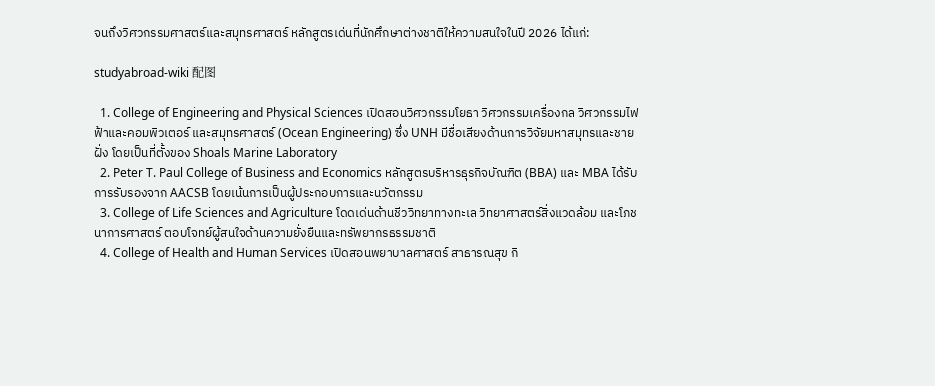จนถึงวิศวกรรมศาสตร์และสมุทรศาสตร์ หลักสูตรเด่นที่นักศึกษาต่างชาติให้ความสนใจในปี 2026 ได้แก่:

studyabroad-wiki 配图

  1. College of Engineering and Physical Sciences เปิดสอนวิศวกรรมโยธา วิศวกรรมเครื่องกล วิศวกรรมไฟฟ้าและคอมพิวเตอร์ และสมุทรศาสตร์ (Ocean Engineering) ซึ่ง UNH มีชื่อเสียงด้านการวิจัยมหาสมุทรและชายฝั่ง โดยเป็นที่ตั้งของ Shoals Marine Laboratory
  2. Peter T. Paul College of Business and Economics หลักสูตรบริหารธุรกิจบัณฑิต (BBA) และ MBA ได้รับการรับรองจาก AACSB โดยเน้นการเป็นผู้ประกอบการและนวัตกรรม
  3. College of Life Sciences and Agriculture โดดเด่นด้านชีววิทยาทางทะเล วิทยาศาสตร์สิ่งแวดล้อม และโภชนาการศาสตร์ ตอบโจทย์ผู้สนใจด้านความยั่งยืนและทรัพยากรธรรมชาติ
  4. College of Health and Human Services เปิดสอนพยาบาลศาสตร์ สาธารณสุข กิ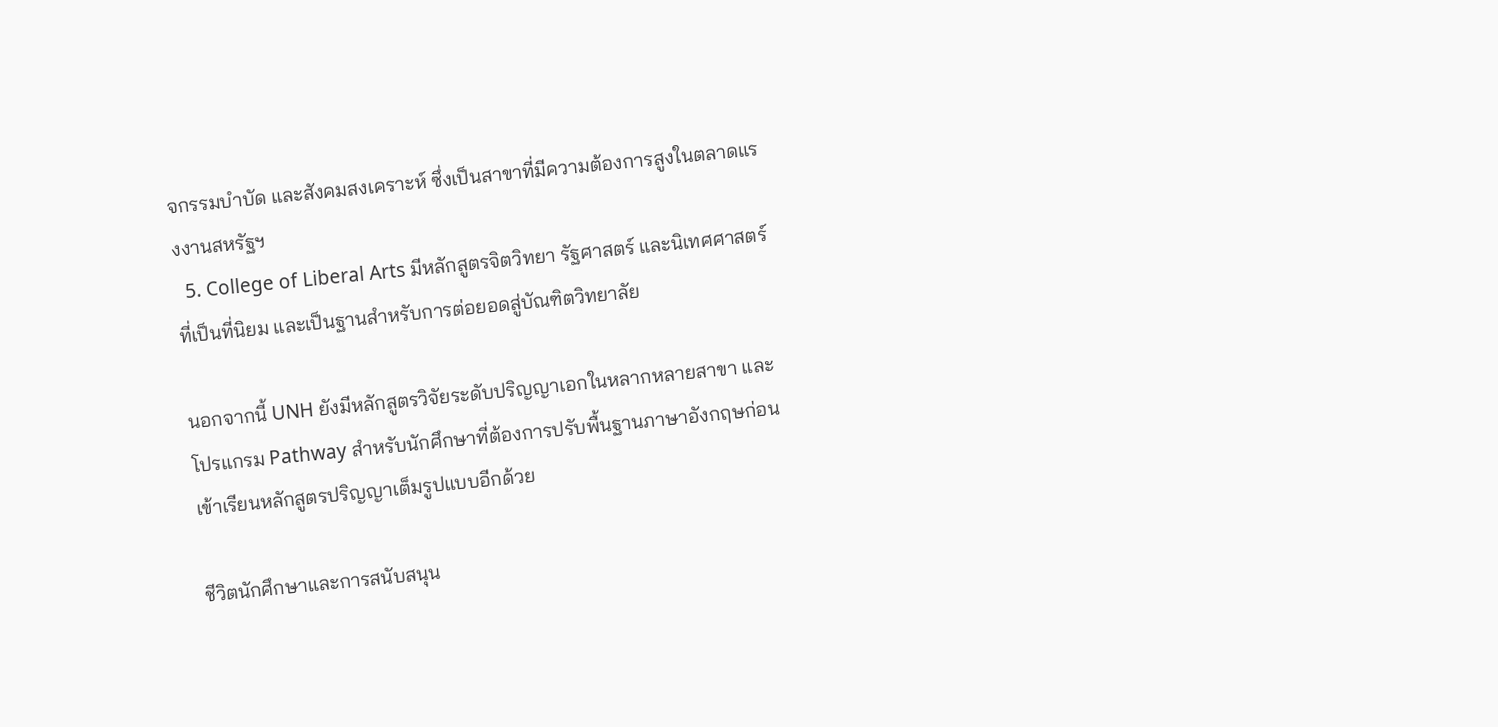จกรรมบำบัด และสังคมสงเคราะห์ ซึ่งเป็นสาขาที่มีความต้องการสูงในตลาดแรงงานสหรัฐฯ
  5. College of Liberal Arts มีหลักสูตรจิตวิทยา รัฐศาสตร์ และนิเทศศาสตร์ที่เป็นที่นิยม และเป็นฐานสำหรับการต่อยอดสู่บัณฑิตวิทยาลัย

นอกจากนี้ UNH ยังมีหลักสูตรวิจัยระดับปริญญาเอกในหลากหลายสาขา และโปรแกรม Pathway สำหรับนักศึกษาที่ต้องการปรับพื้นฐานภาษาอังกฤษก่อนเข้าเรียนหลักสูตรปริญญาเต็มรูปแบบอีกด้วย

ชีวิตนักศึกษาและการสนับสนุน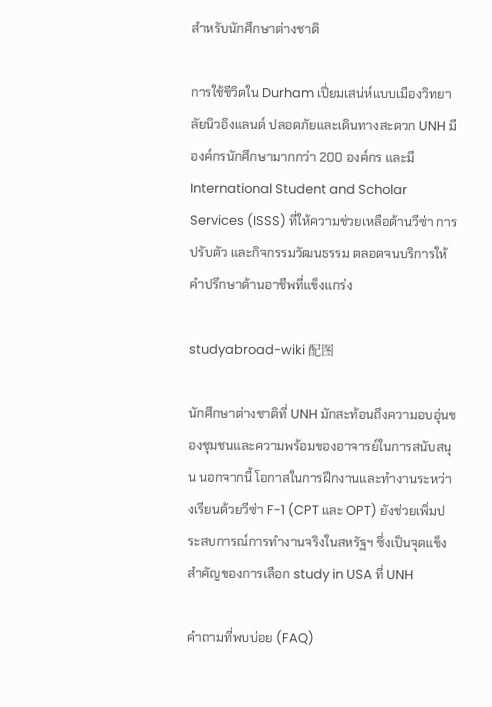สำหรับนักศึกษาต่างชาติ

การใช้ชีวิตใน Durham เปี่ยมเสน่ห์แบบเมืองวิทยาลัยนิวอิงแลนด์ ปลอดภัยและเดินทางสะดวก UNH มีองค์กรนักศึกษามากกว่า 200 องค์กร และมี International Student and Scholar Services (ISSS) ที่ให้ความช่วยเหลือด้านวีซ่า การปรับตัว และกิจกรรมวัฒนธรรม ตลอดจนบริการให้คำปรึกษาด้านอาชีพที่แข็งแกร่ง

studyabroad-wiki 配图

นักศึกษาต่างชาติที่ UNH มักสะท้อนถึงความอบอุ่นของชุมชนและความพร้อมของอาจารย์ในการสนับสนุน นอกจากนี้ โอกาสในการฝึกงานและทำงานระหว่างเรียนด้วยวีซ่า F-1 (CPT และ OPT) ยังช่วยเพิ่มประสบการณ์การทำงานจริงในสหรัฐฯ ซึ่งเป็นจุดแข็งสำคัญของการเลือก study in USA ที่ UNH

คำถามที่พบบ่อย (FAQ)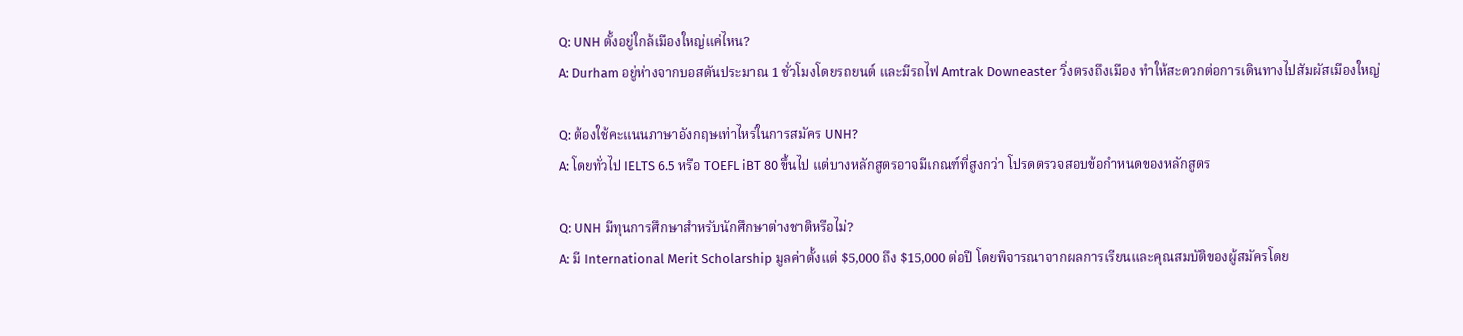Q: UNH ตั้งอยู่ใกล้เมืองใหญ่แค่ไหน?
A: Durham อยู่ห่างจากบอสตันประมาณ 1 ชั่วโมงโดยรถยนต์ และมีรถไฟ Amtrak Downeaster วิ่งตรงถึงเมือง ทำให้สะดวกต่อการเดินทางไปสัมผัสเมืองใหญ่

Q: ต้องใช้คะแนนภาษาอังกฤษเท่าไหร่ในการสมัคร UNH?
A: โดยทั่วไป IELTS 6.5 หรือ TOEFL iBT 80 ขึ้นไป แต่บางหลักสูตรอาจมีเกณฑ์ที่สูงกว่า โปรดตรวจสอบข้อกำหนดของหลักสูตร

Q: UNH มีทุนการศึกษาสำหรับนักศึกษาต่างชาติหรือไม่?
A: มี International Merit Scholarship มูลค่าตั้งแต่ $5,000 ถึง $15,000 ต่อปี โดยพิจารณาจากผลการเรียนและคุณสมบัติของผู้สมัครโดย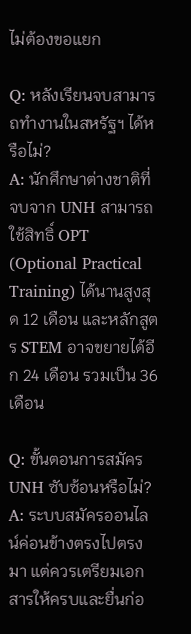ไม่ต้องขอแยก

Q: หลังเรียนจบสามารถทำงานในสหรัฐฯ ได้หรือไม่?
A: นักศึกษาต่างชาติที่จบจาก UNH สามารถใช้สิทธิ์ OPT (Optional Practical Training) ได้นานสูงสุด 12 เดือน และหลักสูตร STEM อาจขยายได้อีก 24 เดือน รวมเป็น 36 เดือน

Q: ขั้นตอนการสมัคร UNH ซับซ้อนหรือไม่?
A: ระบบสมัครออนไลน์ค่อนข้างตรงไปตรงมา แต่ควรเตรียมเอกสารให้ครบและยื่นก่อ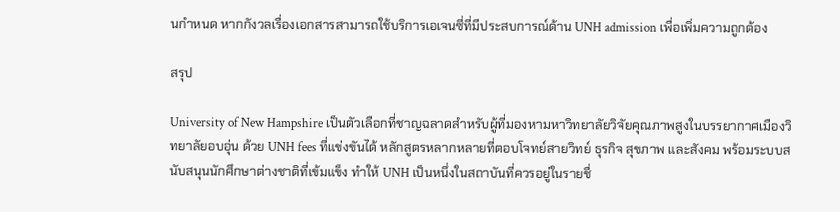นกำหนด หากกังวลเรื่องเอกสารสามารถใช้บริการเอเจนซี่ที่มีประสบการณ์ด้าน UNH admission เพื่อเพิ่มความถูกต้อง

สรุป

University of New Hampshire เป็นตัวเลือกที่ชาญฉลาดสำหรับผู้ที่มองหามหาวิทยาลัยวิจัยคุณภาพสูงในบรรยากาศเมืองวิทยาลัยอบอุ่น ด้วย UNH fees ที่แข่งขันได้ หลักสูตรหลากหลายที่ตอบโจทย์สายวิทย์ ธุรกิจ สุขภาพ และสังคม พร้อมระบบสนับสนุนนักศึกษาต่างชาติที่เข้มแข็ง ทำให้ UNH เป็นหนึ่งในสถาบันที่ควรอยู่ในรายชื่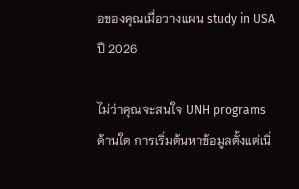อของคุณเมื่อวางแผน study in USA ปี 2026

ไม่ว่าคุณจะสนใจ UNH programs ด้านใด การเริ่มต้นหาข้อมูลตั้งแต่เนิ่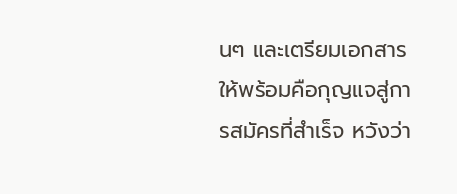นๆ และเตรียมเอกสารให้พร้อมคือกุญแจสู่การสมัครที่สำเร็จ หวังว่า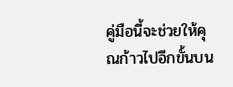คู่มือนี้จะช่วยให้คุณก้าวไปอีกขั้นบน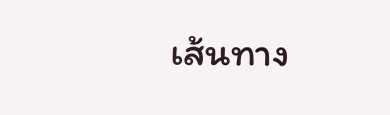เส้นทาง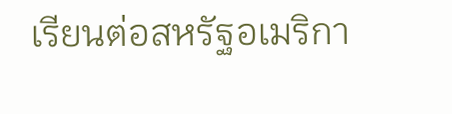เรียนต่อสหรัฐอเมริกา